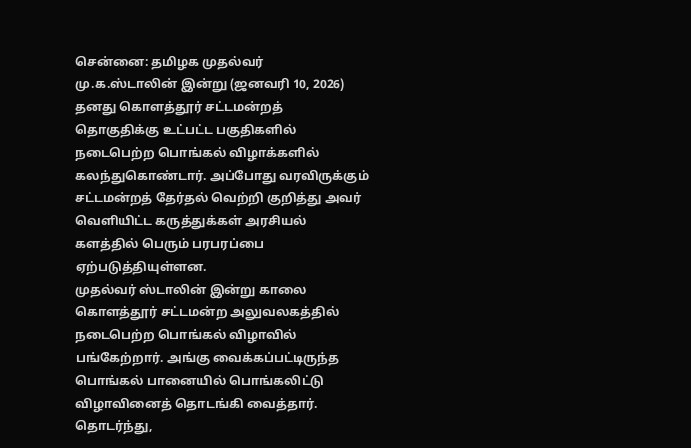சென்னை: தமிழக முதல்வர் மு.க.ஸ்டாலின் இன்று (ஜனவரி 10, 2026) தனது கொளத்தூர் சட்டமன்றத் தொகுதிக்கு உட்பட்ட பகுதிகளில் நடைபெற்ற பொங்கல் விழாக்களில் கலந்துகொண்டார். அப்போது வரவிருக்கும் சட்டமன்றத் தேர்தல் வெற்றி குறித்து அவர் வெளியிட்ட கருத்துக்கள் அரசியல் களத்தில் பெரும் பரபரப்பை ஏற்படுத்தியுள்ளன.
முதல்வர் ஸ்டாலின் இன்று காலை கொளத்தூர் சட்டமன்ற அலுவலகத்தில் நடைபெற்ற பொங்கல் விழாவில் பங்கேற்றார். அங்கு வைக்கப்பட்டிருந்த பொங்கல் பானையில் பொங்கலிட்டு விழாவினைத் தொடங்கி வைத்தார். தொடர்ந்து,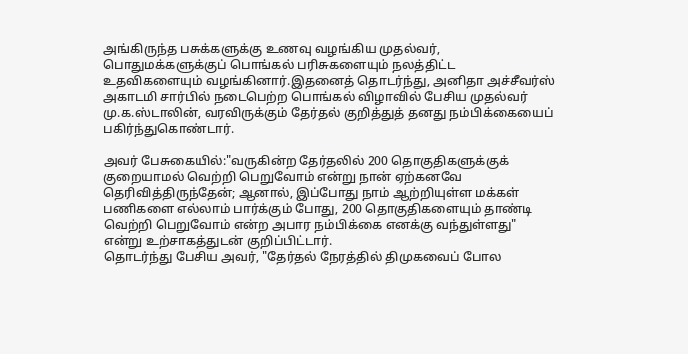அங்கிருந்த பசுக்களுக்கு உணவு வழங்கிய முதல்வர், பொதுமக்களுக்குப் பொங்கல் பரிசுகளையும் நலத்திட்ட உதவிகளையும் வழங்கினார்.இதனைத் தொடர்ந்து, அனிதா அச்சீவர்ஸ் அகாடமி சார்பில் நடைபெற்ற பொங்கல் விழாவில் பேசிய முதல்வர் மு.க.ஸ்டாலின், வரவிருக்கும் தேர்தல் குறித்துத் தனது நம்பிக்கையைப் பகிர்ந்துகொண்டார்.

அவர் பேசுகையில்:"வருகின்ற தேர்தலில் 200 தொகுதிகளுக்குக் குறையாமல் வெற்றி பெறுவோம் என்று நான் ஏற்கனவே தெரிவித்திருந்தேன்; ஆனால், இப்போது நாம் ஆற்றியுள்ள மக்கள் பணிகளை எல்லாம் பார்க்கும் போது, 200 தொகுதிகளையும் தாண்டி வெற்றி பெறுவோம் என்ற அபார நம்பிக்கை எனக்கு வந்துள்ளது" என்று உற்சாகத்துடன் குறிப்பிட்டார்.
தொடர்ந்து பேசிய அவர், "தேர்தல் நேரத்தில் திமுகவைப் போல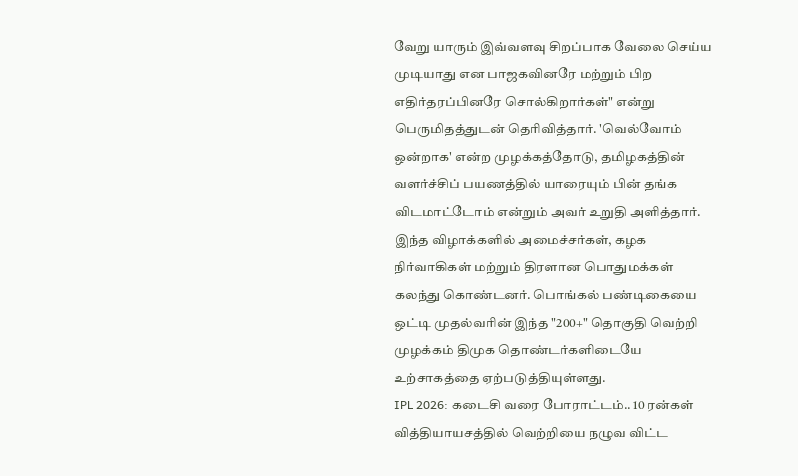வேறு யாரும் இவ்வளவு சிறப்பாக வேலை செய்ய முடியாது என பாஜகவினரே மற்றும் பிற எதிர்தரப்பினரே சொல்கிறார்கள்" என்று பெருமிதத்துடன் தெரிவித்தார். 'வெல்வோம் ஒன்றாக' என்ற முழக்கத்தோடு, தமிழகத்தின் வளர்ச்சிப் பயணத்தில் யாரையும் பின் தங்க விடமாட்டோம் என்றும் அவர் உறுதி அளித்தார்.
இந்த விழாக்களில் அமைச்சர்கள், கழக நிர்வாகிகள் மற்றும் திரளான பொதுமக்கள் கலந்து கொண்டனர். பொங்கல் பண்டிகையை ஒட்டி முதல்வரின் இந்த "200+" தொகுதி வெற்றி முழக்கம் திமுக தொண்டர்களிடையே உற்சாகத்தை ஏற்படுத்தியுள்ளது.
IPL 2026: கடைசி வரை போராட்டம்.. 10 ரன்கள் வித்தியாயசத்தில் வெற்றியை நழுவ விட்ட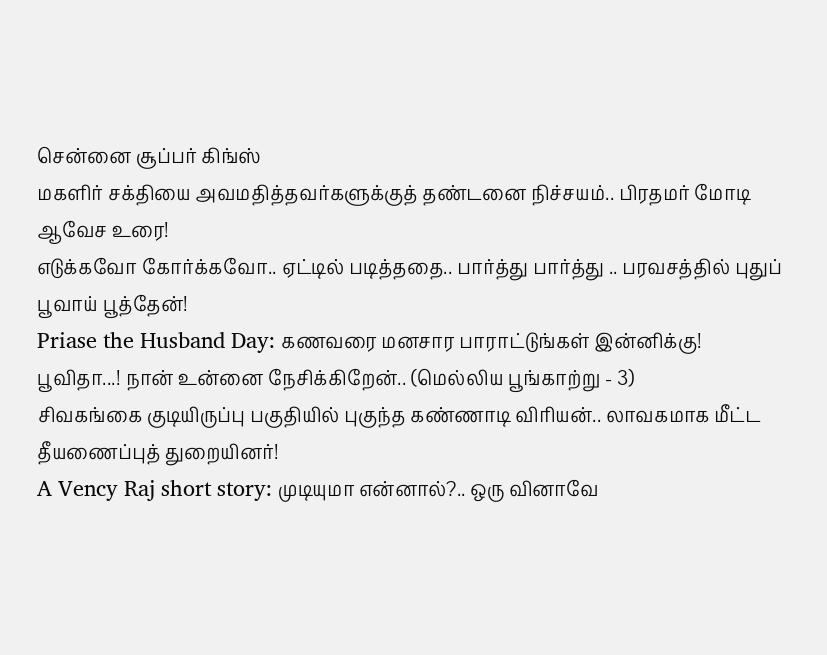சென்னை சூப்பர் கிங்ஸ்
மகளிர் சக்தியை அவமதித்தவர்களுக்குத் தண்டனை நிச்சயம்.. பிரதமர் மோடி ஆவேச உரை!
எடுக்கவோ கோர்க்கவோ.. ஏட்டில் படித்ததை.. பார்த்து பார்த்து .. பரவசத்தில் புதுப் பூவாய் பூத்தேன்!
Priase the Husband Day: கணவரை மனசார பாராட்டுங்கள் இன்னிக்கு!
பூவிதா...! நான் உன்னை நேசிக்கிறேன்.. (மெல்லிய பூங்காற்று - 3)
சிவகங்கை குடியிருப்பு பகுதியில் புகுந்த கண்ணாடி விரியன்.. லாவகமாக மீட்ட தீயணைப்புத் துறையினர்!
A Vency Raj short story: முடியுமா என்னால்?.. ஒரு வினாவே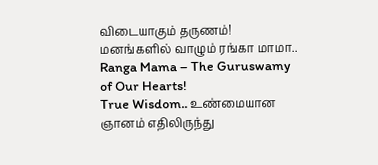விடையாகும் தருணம்!
மனங்களில் வாழும் ரங்கா மாமா.. Ranga Mama – The Guruswamy of Our Hearts!
True Wisdom.. உண்மையான ஞானம் எதிலிருந்து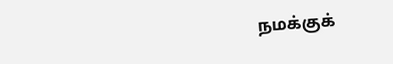நமக்குக்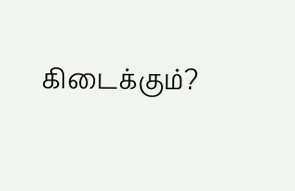கிடைக்கும்?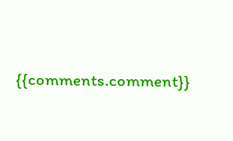{{comments.comment}}